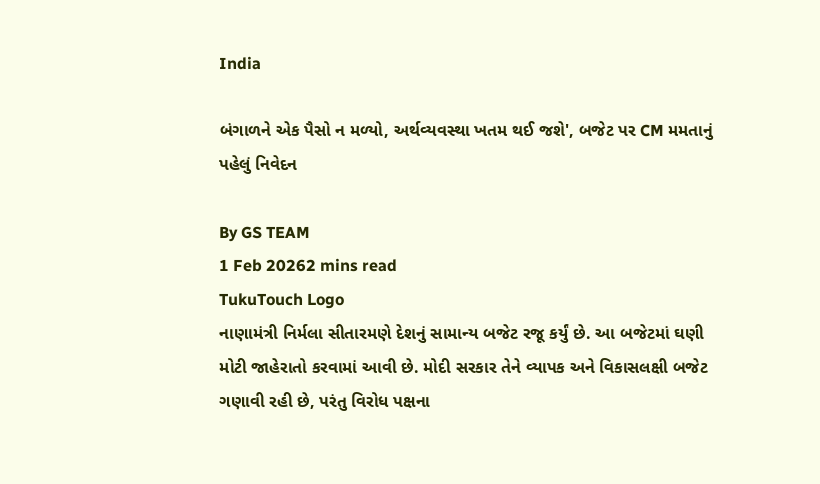India

બંગાળને એક પૈસો ન મળ્યો, અર્થવ્યવસ્થા ખતમ થઈ જશે', બજેટ પર CM મમતાનું પહેલું નિવેદન

By GS TEAM
1 Feb 20262 mins read
TukuTouch Logo
નાણામંત્રી નિર્મલા સીતારમણે દેશનું સામાન્ય બજેટ રજૂ કર્યું છે. આ બજેટમાં ઘણી મોટી જાહેરાતો કરવામાં આવી છે. મોદી સરકાર તેને વ્યાપક અને વિકાસલક્ષી બજેટ ગણાવી રહી છે, પરંતુ વિરોધ પક્ષના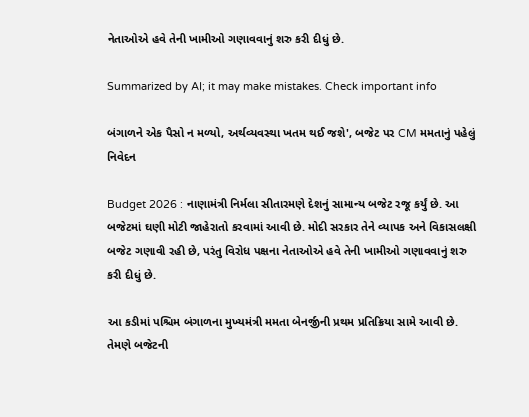નેતાઓએ હવે તેની ખામીઓ ગણાવવાનું શરુ કરી દીધું છે.

Summarized by AI; it may make mistakes. Check important info

બંગાળને એક પૈસો ન મળ્યો, અર્થવ્યવસ્થા ખતમ થઈ જશે', બજેટ પર CM મમતાનું પહેલું નિવેદન

Budget 2026 : નાણામંત્રી નિર્મલા સીતારમણે દેશનું સામાન્ય બજેટ રજૂ કર્યું છે. આ બજેટમાં ઘણી મોટી જાહેરાતો કરવામાં આવી છે. મોદી સરકાર તેને વ્યાપક અને વિકાસલક્ષી બજેટ ગણાવી રહી છે, પરંતુ વિરોધ પક્ષના નેતાઓએ હવે તેની ખામીઓ ગણાવવાનું શરુ કરી દીધું છે.

આ કડીમાં પશ્ચિમ બંગાળના મુખ્યમંત્રી મમતા બેનર્જીની પ્રથમ પ્રતિક્રિયા સામે આવી છે. તેમણે બજેટની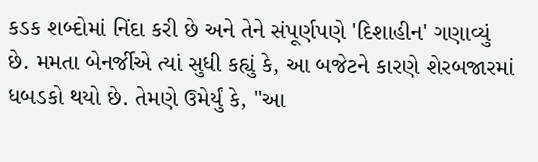કડક શબ્દોમાં નિંદા કરી છે અને તેને સંપૂર્ણપણે 'દિશાહીન' ગણાવ્યું છે. મમતા બેનર્જીએ ત્યાં સુધી કહ્યું કે, આ બજેટને કારણે શેરબજારમાં ધબડકો થયો છે. તેમણે ઉમેર્યું કે, "આ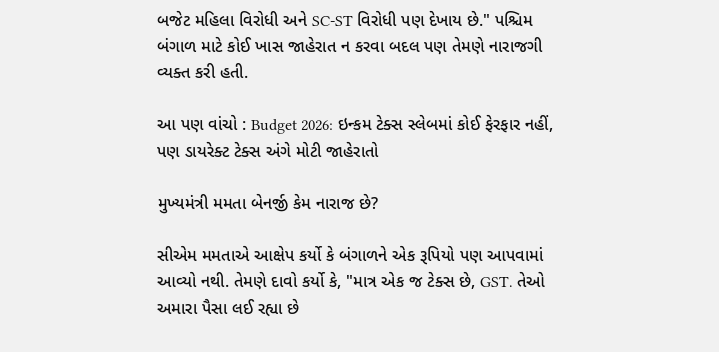બજેટ મહિલા વિરોધી અને SC-ST વિરોધી પણ દેખાય છે." પશ્ચિમ બંગાળ માટે કોઈ ખાસ જાહેરાત ન કરવા બદલ પણ તેમણે નારાજગી વ્યક્ત કરી હતી.

આ પણ વાંચો : Budget 2026: ઇન્કમ ટેક્સ સ્લેબમાં કોઈ ફેરફાર નહીં, પણ ડાયરેક્ટ ટેક્સ અંગે મોટી જાહેરાતો

મુખ્યમંત્રી મમતા બેનર્જી કેમ નારાજ છે?

સીએમ મમતાએ આક્ષેપ કર્યો કે બંગાળને એક રૂપિયો પણ આપવામાં આવ્યો નથી. તેમણે દાવો કર્યો કે, "માત્ર એક જ ટેક્સ છે, GST. તેઓ અમારા પૈસા લઈ રહ્યા છે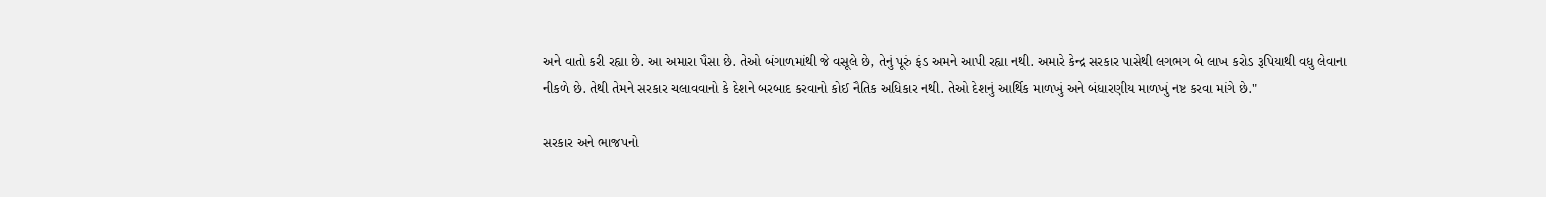અને વાતો કરી રહ્યા છે. આ અમારા પૈસા છે. તેઓ બંગાળમાંથી જે વસૂલે છે, તેનું પૂરું ફંડ અમને આપી રહ્યા નથી. અમારે કેન્દ્ર સરકાર પાસેથી લગભગ બે લાખ કરોડ રૂપિયાથી વધુ લેવાના નીકળે છે. તેથી તેમને સરકાર ચલાવવાનો કે દેશને બરબાદ કરવાનો કોઈ નૈતિક અધિકાર નથી. તેઓ દેશનું આર્થિક માળખું અને બંધારણીય માળખું નષ્ટ કરવા માંગે છે."

સરકાર અને ભાજપનો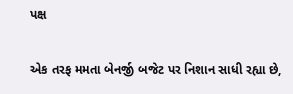પક્ષ

એક તરફ મમતા બેનર્જી બજેટ પર નિશાન સાધી રહ્યા છે,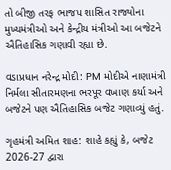તો બીજી તરફ ભાજપ શાસિત રાજ્યોના મુખ્યમંત્રીઓ અને કેન્દ્રીય મંત્રીઓ આ બજેટને ઐતિહાસિક ગણાવી રહ્યા છે.

વડાપ્રધાન નરેન્દ્ર મોદી: PM મોદીએ નાણામંત્રી નિર્મલા સીતારમણના ભરપૂર વખાણ કર્યા અને બજેટને પણ ઐતિહાસિક બજેટ ગણાવ્યું હતું.

ગૃહમંત્રી અમિત શાહ: શાહે કહ્યું કે, બજેટ 2026-27 દ્વારા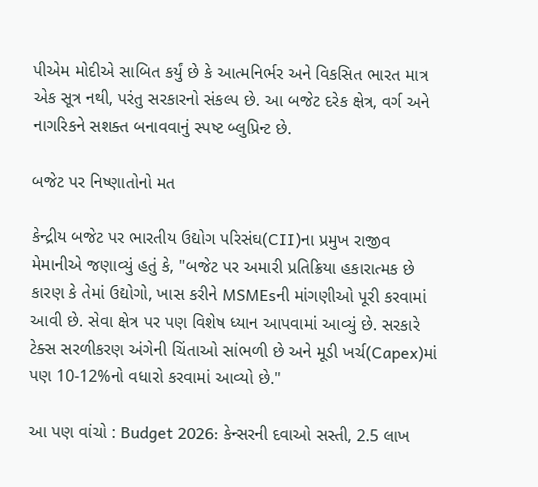પીએમ મોદીએ સાબિત કર્યું છે કે આત્મનિર્ભર અને વિકસિત ભારત માત્ર એક સૂત્ર નથી, પરંતુ સરકારનો સંકલ્પ છે. આ બજેટ દરેક ક્ષેત્ર, વર્ગ અને નાગરિકને સશક્ત બનાવવાનું સ્પષ્ટ બ્લુપ્રિન્ટ છે.

બજેટ પર નિષ્ણાતોનો મત

કેન્દ્રીય બજેટ પર ભારતીય ઉદ્યોગ પરિસંઘ(CII)ના પ્રમુખ રાજીવ મેમાનીએ જણાવ્યું હતું કે, "બજેટ પર અમારી પ્રતિક્રિયા હકારાત્મક છે કારણ કે તેમાં ઉદ્યોગો, ખાસ કરીને MSMEsની માંગણીઓ પૂરી કરવામાં આવી છે. સેવા ક્ષેત્ર પર પણ વિશેષ ધ્યાન આપવામાં આવ્યું છે. સરકારે ટેક્સ સરળીકરણ અંગેની ચિંતાઓ સાંભળી છે અને મૂડી ખર્ચ(Capex)માં પણ 10-12%નો વધારો કરવામાં આવ્યો છે."

આ પણ વાંચો : Budget 2026: કેન્સરની દવાઓ સસ્તી, 2.5 લાખ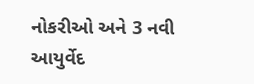નોકરીઓ અને 3 નવી આયુર્વેદ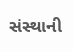સંસ્થાની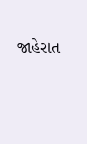જાહેરાત